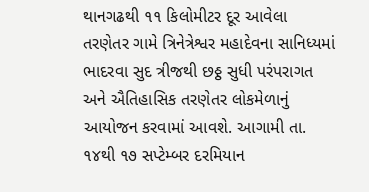થાનગઢથી ૧૧ કિલોમીટર દૂર આવેલા તરણેતર ગામે ત્રિનેત્રેશ્વર મહાદેવના સાનિધ્યમાં ભાદરવા સુદ ત્રીજથી છઠ્ઠ સુધી પરંપરાગત અને ઐતિહાસિક તરણેતર લોકમેળાનું આયોજન કરવામાં આવશે. આગામી તા. ૧૪થી ૧૭ સપ્ટેમ્બર દરમિયાન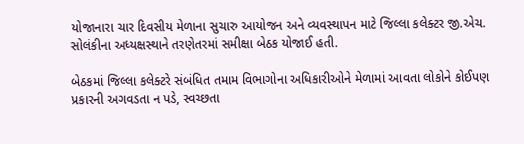યોજાનારા ચાર દિવસીય મેળાના સુચારુ આયોજન અને વ્યવસ્થાપન માટે જિલ્લા કલેક્ટર જી.એચ. સોલંકીના અધ્યક્ષસ્થાને તરણેતરમાં સમીક્ષા બેઠક યોજાઈ હતી.

બેઠકમાં જિલ્લા કલેક્ટરે સંબંધિત તમામ વિભાગોના અધિકારીઓને મેળામાં આવતા લોકોને કોઈપણ પ્રકારની અગવડતા ન પડે, સ્વચ્છતા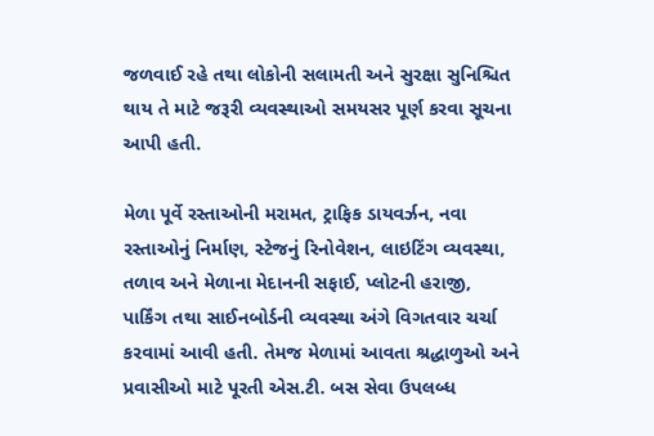જળવાઈ રહે તથા લોકોની સલામતી અને સુરક્ષા સુનિશ્ચિત થાય તે માટે જરૂરી વ્યવસ્થાઓ સમયસર પૂર્ણ કરવા સૂચના આપી હતી.

મેળા પૂર્વે રસ્તાઓની મરામત, ટ્રાફિક ડાયવર્ઝન, નવા રસ્તાઓનું નિર્માણ, સ્ટેજનું રિનોવેશન, લાઇટિંગ વ્યવસ્થા, તળાવ અને મેળાના મેદાનની સફાઈ, પ્લોટની હરાજી, પાર્કિંગ તથા સાઈનબોર્ડની વ્યવસ્થા અંગે વિગતવાર ચર્ચા કરવામાં આવી હતી. તેમજ મેળામાં આવતા શ્રદ્ધાળુઓ અને પ્રવાસીઓ માટે પૂરતી એસ.ટી. બસ સેવા ઉપલબ્ધ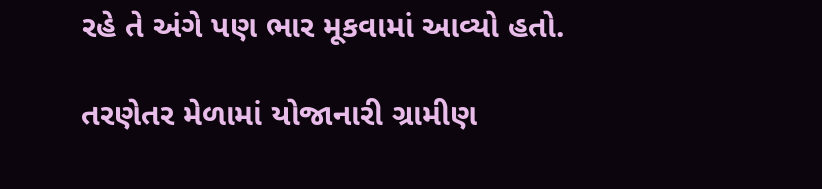રહે તે અંગે પણ ભાર મૂકવામાં આવ્યો હતો.

તરણેતર મેળામાં યોજાનારી ગ્રામીણ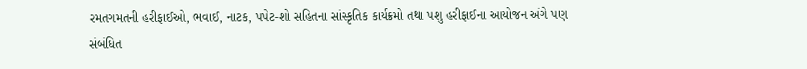રમતગમતની હરીફાઈઓ, ભવાઈ, નાટક, પપેટ-શો સહિતના સાંસ્કૃતિક કાર્યક્રમો તથા પશુ હરીફાઈના આયોજન અંગે પણ સંબંધિત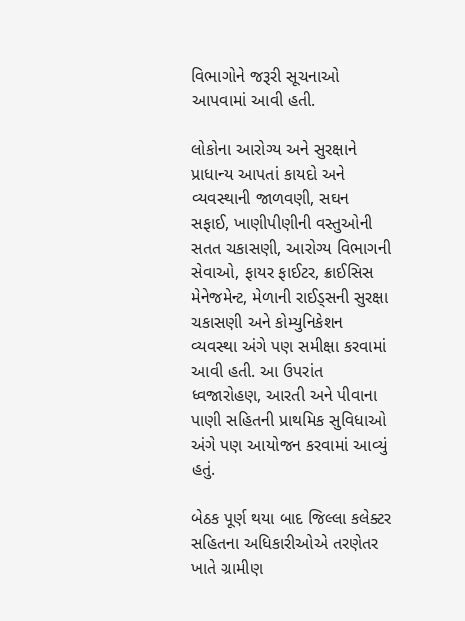વિભાગોને જરૂરી સૂચનાઓ આપવામાં આવી હતી.

લોકોના આરોગ્ય અને સુરક્ષાને પ્રાધાન્ય આપતાં કાયદો અને વ્યવસ્થાની જાળવણી, સઘન સફાઈ, ખાણીપીણીની વસ્તુઓની સતત ચકાસણી, આરોગ્ય વિભાગની સેવાઓ, ફાયર ફાઈટર, ક્રાઈસિસ મેનેજમેન્ટ, મેળાની રાઈડ્સની સુરક્ષા ચકાસણી અને કોમ્યુનિકેશન વ્યવસ્થા અંગે પણ સમીક્ષા કરવામાં આવી હતી. આ ઉપરાંત ધ્વજારોહણ, આરતી અને પીવાના પાણી સહિતની પ્રાથમિક સુવિધાઓ અંગે પણ આયોજન કરવામાં આવ્યું હતું.

બેઠક પૂર્ણ થયા બાદ જિલ્લા કલેક્ટર સહિતના અધિકારીઓએ તરણેતર ખાતે ગ્રામીણ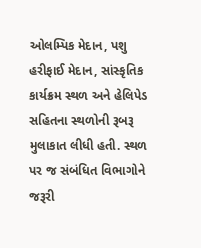ઓલમ્પિક મેદાન, પશુ હરીફાઈ મેદાન, સાંસ્કૃતિક કાર્યક્રમ સ્થળ અને હેલિપેડ સહિતના સ્થળોની રૂબરૂ મુલાકાત લીધી હતી. સ્થળ પર જ સંબંધિત વિભાગોને જરૂરી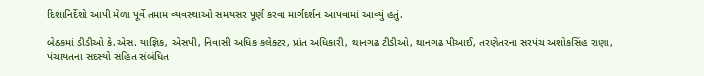દિશાનિર્દેશો આપી મેળા પૂર્વે તમામ વ્યવસ્થાઓ સમયસર પૂર્ણ કરવા માર્ગદર્શન આપવામાં આવ્યું હતું.

બેઠકમાં ડીડીઓ કે.એસ. યાજ્ઞિક, એસપી, નિવાસી અધિક કલેક્ટર, પ્રાંત અધિકારી, થાનગઢ ટીડીઓ, થાનગઢ પીઆઈ, તરણેતરના સરપંચ અશોકસિંહ રાણા, પંચાયતના સદસ્યો સહિત સંબંધિત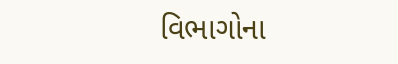વિભાગોના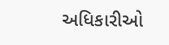અધિકારીઓ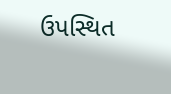ઉપસ્થિત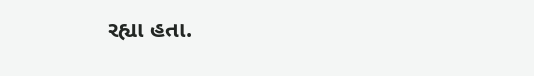રહ્યા હતા.